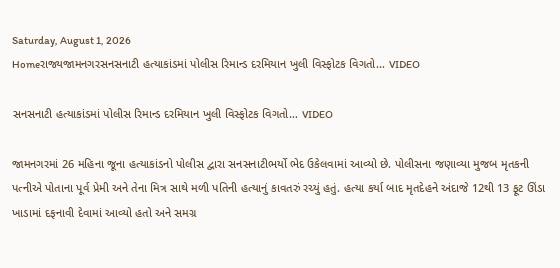Saturday, August 1, 2026
Homeરાજ્યજામનગરસનસનાટી હત્યાકાંડમાં પોલીસ રિમાન્ડ દરમિયાન ખુલી વિસ્ફોટક વિગતો... VIDEO

સનસનાટી હત્યાકાંડમાં પોલીસ રિમાન્ડ દરમિયાન ખુલી વિસ્ફોટક વિગતો… VIDEO

જામનગરમાં 26 મહિના જૂના હત્યાકાંડનો પોલીસ દ્વારા સનસનાટીભર્યો ભેદ ઉકેલવામાં આવ્યો છે. પોલીસના જણાવ્યા મુજબ મૃતકની પત્નીએ પોતાના પૂર્વ પ્રેમી અને તેના મિત્ર સાથે મળી પતિની હત્યાનું કાવતરું રચ્યું હતું. હત્યા કર્યા બાદ મૃતદેહને અંદાજે 12થી 13 ફૂટ ઊંડા ખાડામાં દફનાવી દેવામાં આવ્યો હતો અને સમગ્ર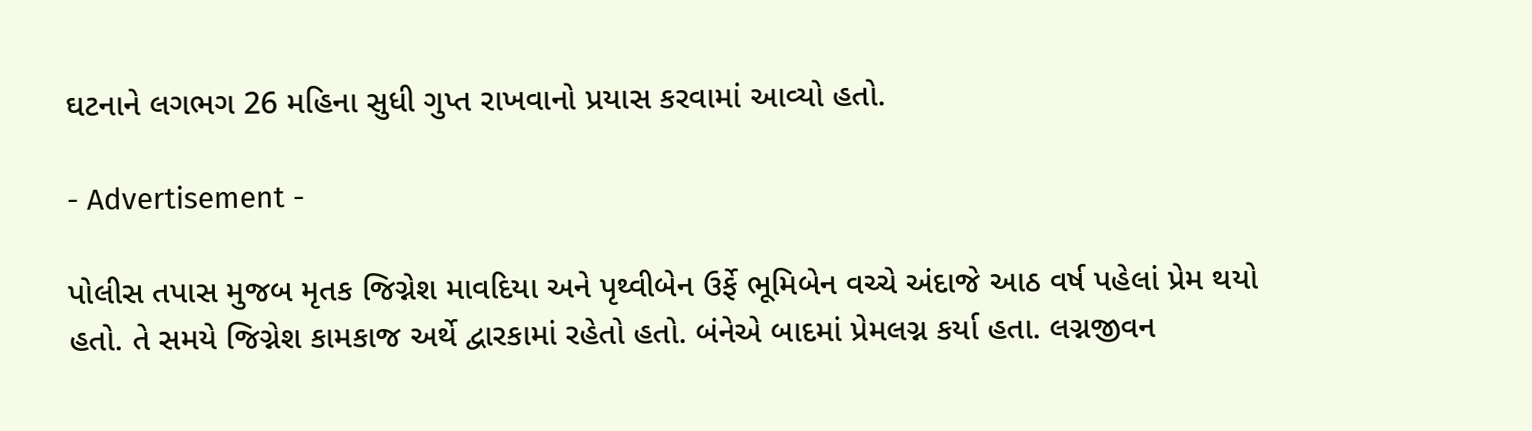ઘટનાને લગભગ 26 મહિના સુધી ગુપ્ત રાખવાનો પ્રયાસ કરવામાં આવ્યો હતો.

- Advertisement -

પોલીસ તપાસ મુજબ મૃતક જિગ્નેશ માવદિયા અને પૃથ્વીબેન ઉર્ફે ભૂમિબેન વચ્ચે અંદાજે આઠ વર્ષ પહેલાં પ્રેમ થયો હતો. તે સમયે જિગ્નેશ કામકાજ અર્થે દ્વારકામાં રહેતો હતો. બંનેએ બાદમાં પ્રેમલગ્ન કર્યા હતા. લગ્નજીવન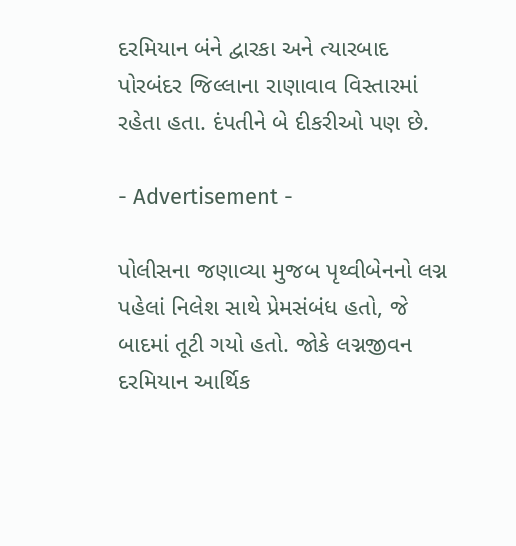દરમિયાન બંને દ્વારકા અને ત્યારબાદ પોરબંદર જિલ્લાના રાણાવાવ વિસ્તારમાં રહેતા હતા. દંપતીને બે દીકરીઓ પણ છે.

- Advertisement -

પોલીસના જણાવ્યા મુજબ પૃથ્વીબેનનો લગ્ન પહેલાં નિલેશ સાથે પ્રેમસંબંધ હતો, જે બાદમાં તૂટી ગયો હતો. જોકે લગ્નજીવન દરમિયાન આર્થિક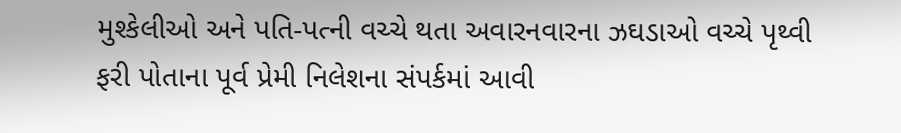મુશ્કેલીઓ અને પતિ-પત્ની વચ્ચે થતા અવારનવારના ઝઘડાઓ વચ્ચે પૃથ્વી ફરી પોતાના પૂર્વ પ્રેમી નિલેશના સંપર્કમાં આવી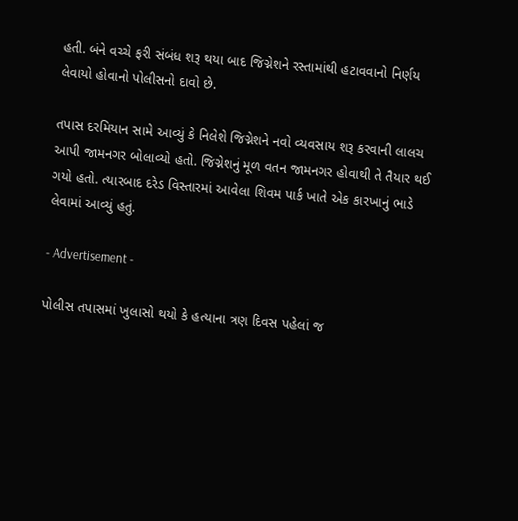હતી. બંને વચ્ચે ફરી સંબંધ શરૂ થયા બાદ જિગ્નેશને રસ્તામાંથી હટાવવાનો નિર્ણય લેવાયો હોવાનો પોલીસનો દાવો છે.

તપાસ દરમિયાન સામે આવ્યું કે નિલેશે જિગ્નેશને નવો વ્યવસાય શરૂ કરવાની લાલચ આપી જામનગર બોલાવ્યો હતો. જિગ્નેશનું મૂળ વતન જામનગર હોવાથી તે તૈયાર થઈ ગયો હતો. ત્યારબાદ દરેડ વિસ્તારમાં આવેલા શિવમ પાર્ક ખાતે એક કારખાનું ભાડે લેવામાં આવ્યું હતું.

- Advertisement -

પોલીસ તપાસમાં ખુલાસો થયો કે હત્યાના ત્રણ દિવસ પહેલાં જ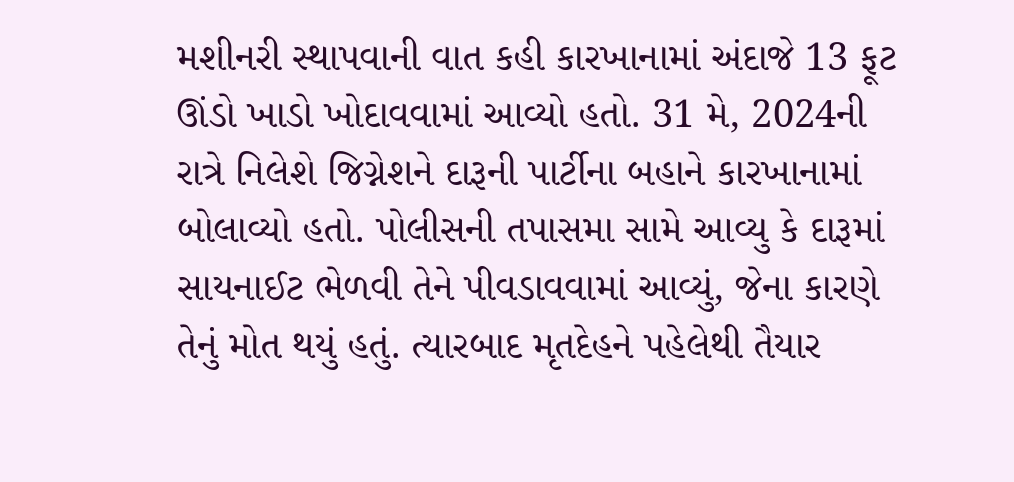મશીનરી સ્થાપવાની વાત કહી કારખાનામાં અંદાજે 13 ફૂટ ઊંડો ખાડો ખોદાવવામાં આવ્યો હતો. 31 મે, 2024ની રાત્રે નિલેશે જિગ્નેશને દારૂની પાર્ટીના બહાને કારખાનામાં બોલાવ્યો હતો. પોલીસની તપાસમા સામે આવ્યુ કે દારૂમાં સાયનાઈટ ભેળવી તેને પીવડાવવામાં આવ્યું, જેના કારણે તેનું મોત થયું હતું. ત્યારબાદ મૃતદેહને પહેલેથી તૈયાર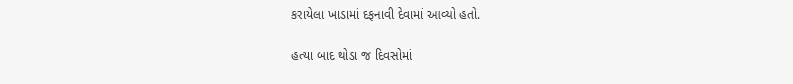કરાયેલા ખાડામાં દફનાવી દેવામાં આવ્યો હતો.

હત્યા બાદ થોડા જ દિવસોમાં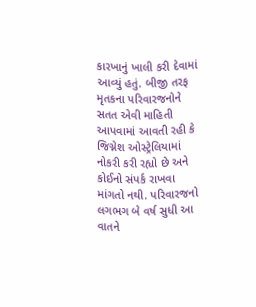કારખાનું ખાલી કરી દેવામાં આવ્યું હતું. બીજી તરફ મૃતકના પરિવારજનોને સતત એવી માહિતી આપવામાં આવતી રહી કે જિગ્નેશ ઓસ્ટ્રેલિયામાં નોકરી કરી રહ્યો છે અને કોઈનો સંપર્ક રાખવા માંગતો નથી. પરિવારજનો લગભગ બે વર્ષ સુધી આ વાતને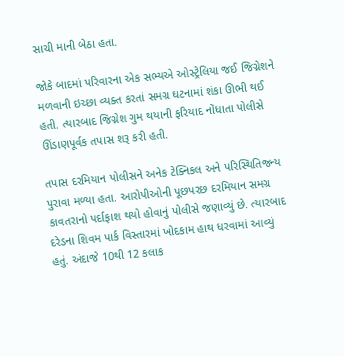સાચી માની બેઠા હતા.

જોકે બાદમાં પરિવારના એક સભ્યએ ઓસ્ટ્રેલિયા જઈ જિગ્નેશને મળવાની ઇચ્છા વ્યક્ત કરતાં સમગ્ર ઘટનામાં શંકા ઊભી થઈ હતી. ત્યારબાદ જિગ્નેશ ગુમ થયાની ફરિયાદ નોંધાતા પોલીસે ઊંડાણપૂર્વક તપાસ શરૂ કરી હતી.

તપાસ દરમિયાન પોલીસને અનેક ટેક્નિકલ અને પરિસ્થિતિજન્ય પુરાવા મળ્યા હતા. આરોપીઓની પૂછપરછ દરમિયાન સમગ્ર કાવતરાનો પર્દાફાશ થયો હોવાનું પોલીસે જણાવ્યું છે. ત્યારબાદ દરેડના શિવમ પાર્ક વિસ્તારમાં ખોદકામ હાથ ધરવામાં આવ્યું હતું. અંદાજે 10થી 12 કલાક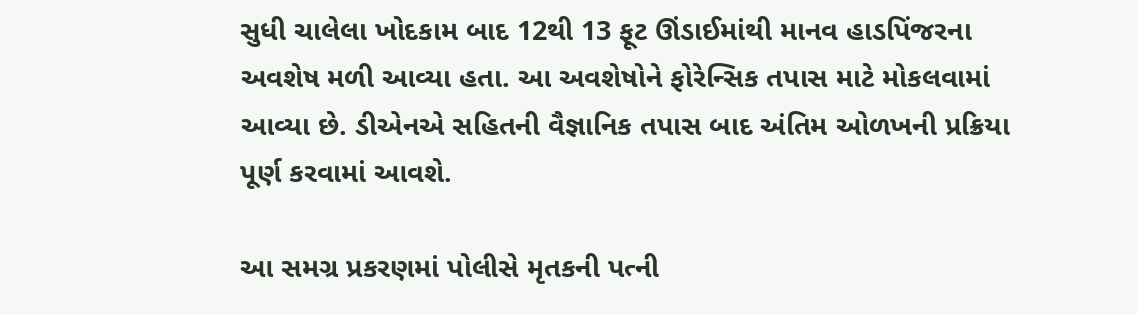સુધી ચાલેલા ખોદકામ બાદ 12થી 13 ફૂટ ઊંડાઈમાંથી માનવ હાડપિંજરના અવશેષ મળી આવ્યા હતા. આ અવશેષોને ફોરેન્સિક તપાસ માટે મોકલવામાં આવ્યા છે. ડીએનએ સહિતની વૈજ્ઞાનિક તપાસ બાદ અંતિમ ઓળખની પ્રક્રિયા પૂર્ણ કરવામાં આવશે.

આ સમગ્ર પ્રકરણમાં પોલીસે મૃતકની પત્ની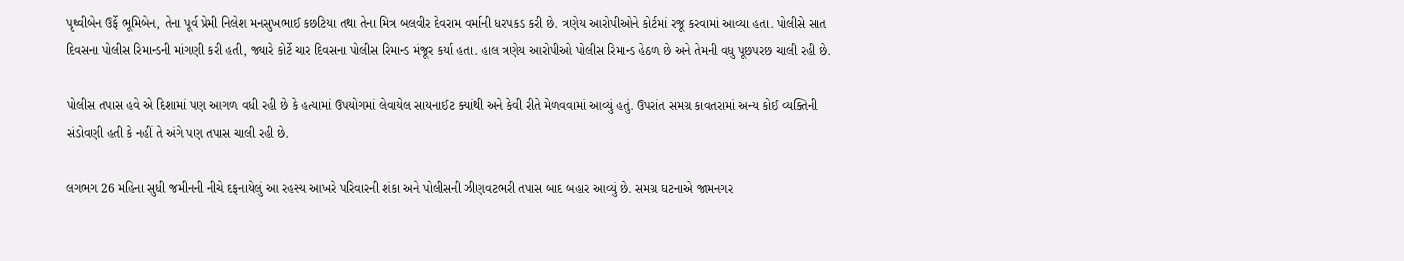પૃથ્વીબેન ઉર્ફે ભૂમિબેન, તેના પૂર્વ પ્રેમી નિલેશ મનસુખભાઈ કછટિયા તથા તેના મિત્ર બલવીર દેવરામ વર્માની ધરપકડ કરી છે. ત્રણેય આરોપીઓને કોર્ટમાં રજૂ કરવામાં આવ્યા હતા. પોલીસે સાત દિવસના પોલીસ રિમાન્ડની માંગણી કરી હતી, જ્યારે કોર્ટે ચાર દિવસના પોલીસ રિમાન્ડ મંજૂર કર્યા હતા. હાલ ત્રણેય આરોપીઓ પોલીસ રિમાન્ડ હેઠળ છે અને તેમની વધુ પૂછપરછ ચાલી રહી છે.

પોલીસ તપાસ હવે એ દિશામાં પણ આગળ વધી રહી છે કે હત્યામાં ઉપયોગમાં લેવાયેલ સાયનાઈટ ક્યાંથી અને કેવી રીતે મેળવવામાં આવ્યું હતું. ઉપરાંત સમગ્ર કાવતરામાં અન્ય કોઈ વ્યક્તિની સંડોવણી હતી કે નહીં તે અંગે પણ તપાસ ચાલી રહી છે.

લગભગ 26 મહિના સુધી જમીનની નીચે દફનાયેલું આ રહસ્ય આખરે પરિવારની શંકા અને પોલીસની ઝીણવટભરી તપાસ બાદ બહાર આવ્યું છે. સમગ્ર ઘટનાએ જામનગર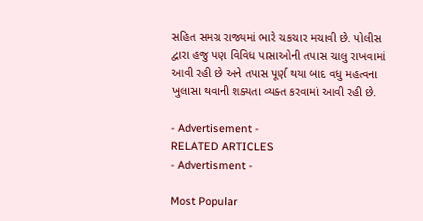સહિત સમગ્ર રાજ્યમાં ભારે ચકચાર મચાવી છે. પોલીસ દ્વારા હજુ પણ વિવિધ પાસાઓની તપાસ ચાલુ રાખવામાં આવી રહી છે અને તપાસ પૂર્ણ થયા બાદ વધુ મહત્વના ખુલાસા થવાની શક્યતા વ્યક્ત કરવામાં આવી રહી છે.

- Advertisement -
RELATED ARTICLES
- Advertisment -

Most Popular